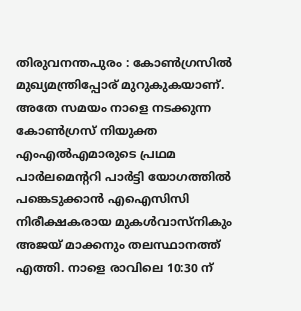തിരുവനന്തപുരം : കോൺഗ്രസിൽ മുഖ്യമന്ത്രിപ്പോര് മുറുകുകയാണ്. അതേ സമയം നാളെ നടക്കുന്ന കോൺഗ്രസ് നിയുക്ത എംഎൽഎമാരുടെ പ്രഥമ പാർലമെന്ററി പാർട്ടി യോഗത്തിൽ പങ്കെടുക്കാൻ എഐസിസി നിരീക്ഷകരായ മുകൾവാസ്നികും അജയ് മാക്കനും തലസ്ഥാനത്ത് എത്തി. നാളെ രാവിലെ 10:30 ന്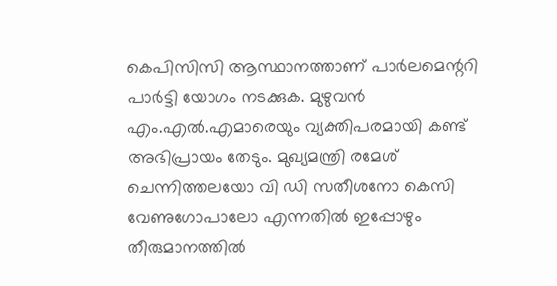കെപിസിസി ആസ്ഥാനത്താണ് പാർലമെന്ററി പാർട്ടി യോഗം നടക്കുക. മുഴുവൻ എം.എൽ.എമാരെയും വ്യക്തിപരമായി കണ്ട് അഭിപ്രായം തേടും. മുഖ്യമന്ത്രി രമേശ് ചെന്നിത്തലയോ വി ഡി സതീശനോ കെസി വേണുഗോപാലോ എന്നതിൽ ഇപ്പോഴും തീരുമാനത്തിൽ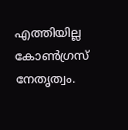എത്തിയില്ല കോൺഗ്രസ് നേതൃത്വം.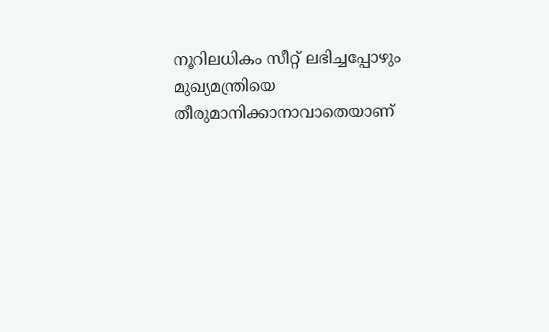നൂറിലധികം സീറ്റ് ലഭിച്ചപ്പോഴും മുഖ്യമന്ത്രിയെ തീരുമാനിക്കാനാവാതെയാണ്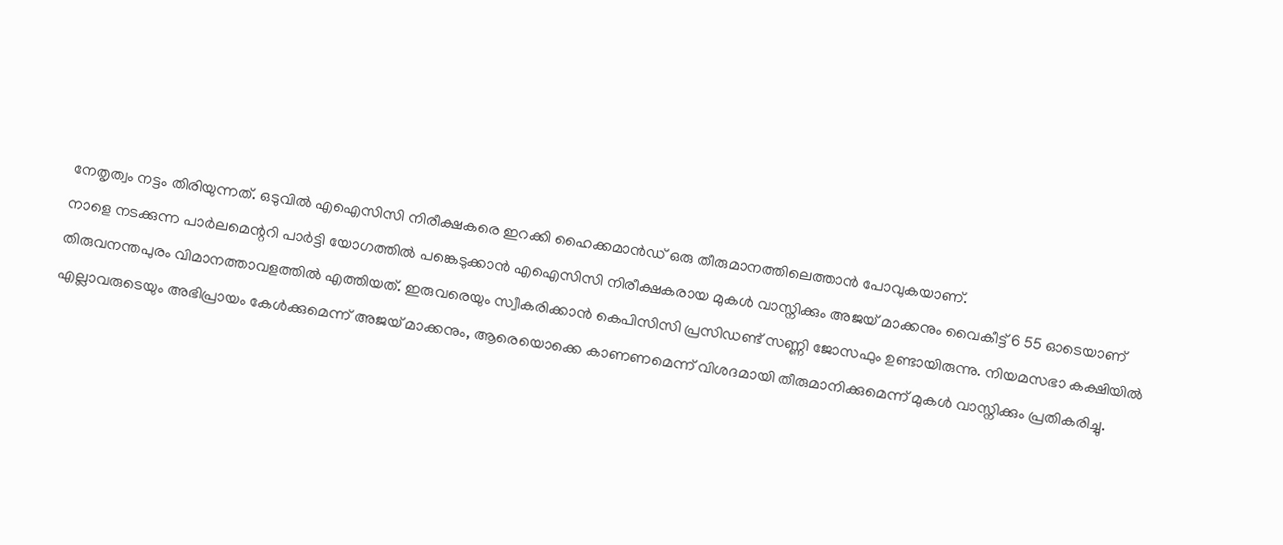നേതൃത്വം നട്ടം തിരിയുന്നത്. ഒടുവിൽ എഐസിസി നിരീക്ഷകരെ ഇറക്കി ഹൈക്കമാൻഡ് ഒരു തീരുമാനത്തിലെത്താൻ പോവുകയാണ്.
നാളെ നടക്കുന്ന പാർലമെന്ററി പാർട്ടി യോഗത്തിൽ പങ്കെടുക്കാൻ എഐസിസി നിരീക്ഷകരായ മുകൾ വാസ്നിക്കും അജയ് മാക്കനും വൈകീട്ട് 6 55 ഓടെയാണ് തിരുവനന്തപുരം വിമാനത്താവളത്തിൽ എത്തിയത്. ഇരുവരെയും സ്വീകരിക്കാൻ കെപിസിസി പ്രസിഡണ്ട് സണ്ണി ജോസഫും ഉണ്ടായിരുന്നു. നിയമസഭാ കക്ഷിയിൽ എല്ലാവരുടെയും അഭിപ്രായം കേൾക്കുമെന്ന് അജയ് മാക്കനും, ആരെയൊക്കെ കാണണമെന്ന് വിശദമായി തീരുമാനിക്കുമെന്ന് മുകൾ വാസ്നിക്കും പ്രതികരിച്ചു.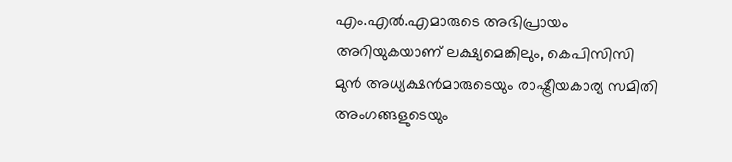എം.എൽ.എമാരുടെ അഭിപ്രായം അറിയുകയാണ് ലക്ഷ്യമെങ്കിലും, കെപിസിസി മുൻ അധ്യക്ഷൻമാരുടെയും രാഷ്ട്രീയകാര്യ സമിതി അംഗങ്ങളുടെയും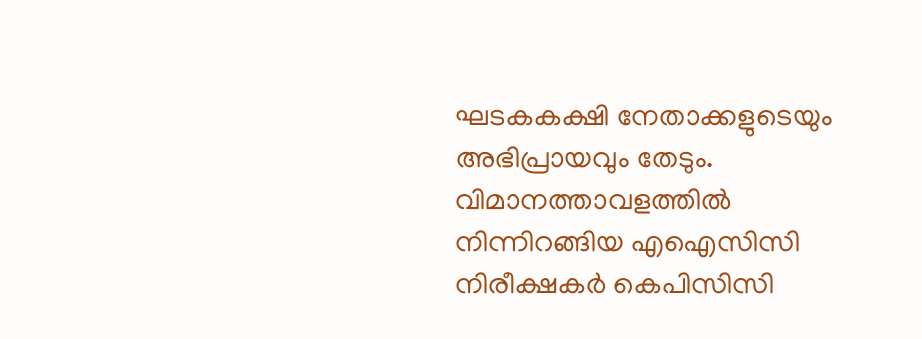ഘടകകക്ഷി നേതാക്കളുടെയും അഭിപ്രായവും തേടും. വിമാനത്താവളത്തിൽ നിന്നിറങ്ങിയ എഐസിസി നിരീക്ഷകർ കെപിസിസി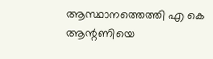ആസ്ഥാനത്തെത്തി എ കെ ആന്റണിയെ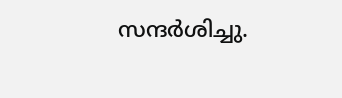സന്ദർശിച്ചു.